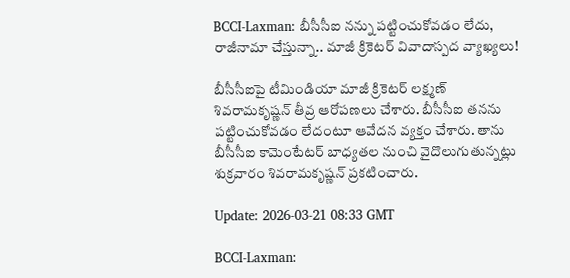BCCI-Laxman: బీసీసీఐ నన్ను పట్టించుకోవడం లేదు, రాజీనామా చేస్తున్నా.. మాజీ క్రికెటర్ వివాదాస్పద వ్యాఖ్యలు!

బీసీసీఐపై టీమిండియా మాజీ క్రికెటర్ లక్ష్మణ్‌ శివరామకృష్ణన్‌ తీవ్ర ఆరోపణలు చేశారు. బీసీసీఐ తనను పట్టించుకోవడం లేదంటూ ఆవేదన వ్యక్తం చేశారు. తాను బీసీసీఐ కామెంటేటర్‌ బాధ్యతల నుంచి వైదొలుగుతున్నట్లు శుక్రవారం శివరామకృష్ణన్‌ ప్రకటించారు.

Update: 2026-03-21 08:33 GMT

BCCI-Laxman: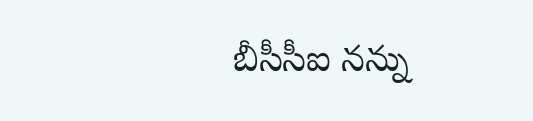బీసీసీఐ నన్ను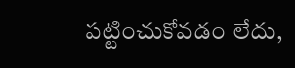పట్టించుకోవడం లేదు,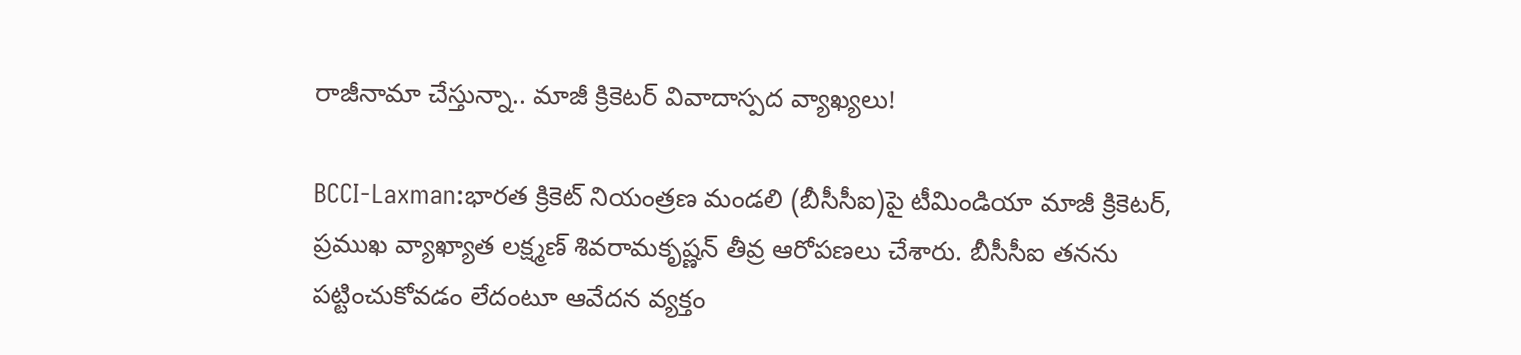రాజీనామా చేస్తున్నా.. మాజీ క్రికెటర్ వివాదాస్పద వ్యాఖ్యలు!

BCCI-Laxman:భారత క్రికెట్ నియంత్రణ మండలి (బీసీసీఐ)పై టీమిండియా మాజీ క్రికెటర్, ప్రముఖ వ్యాఖ్యాత లక్ష్మణ్‌ శివరామకృష్ణన్‌ తీవ్ర ఆరోపణలు చేశారు. బీసీసీఐ తనను పట్టించుకోవడం లేదంటూ ఆవేదన వ్యక్తం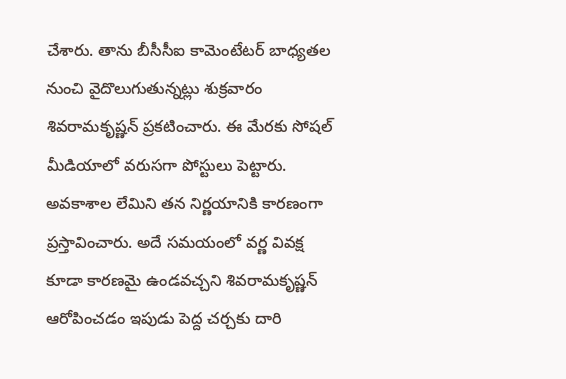చేశారు. తాను బీసీసీఐ కామెంటేటర్‌ బాధ్యతల నుంచి వైదొలుగుతున్నట్లు శుక్రవారం శివరామకృష్ణన్‌ ప్రకటించారు. ఈ మేరకు సోషల్ మీడియాలో వరుసగా పోస్టులు పెట్టారు. అవకాశాల లేమిని తన నిర్ణయానికి కారణంగా ప్రస్తావించారు. అదే సమయంలో వర్ణ వివక్ష కూడా కారణమై ఉండవచ్చని శివరామకృష్ణన్‌ ఆరోపించడం ఇపుడు పెద్ద చర్చకు దారి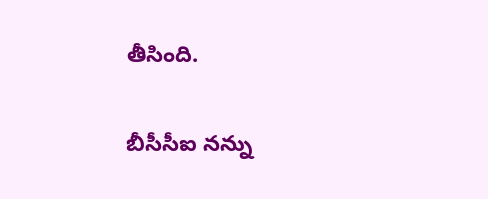తీసింది.

బీసీసీఐ నన్ను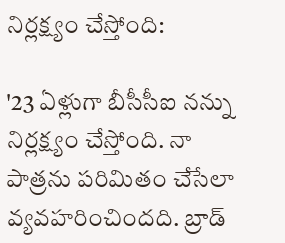నిర్లక్ష్యం చేస్తోంది:

'23 ఏళ్లుగా బీసీసీఐ నన్ను నిర్లక్ష్యం చేస్తోంది. నా పాత్రను పరిమితం చేసేలా వ్యవహరించిందది. బ్రాడ్‌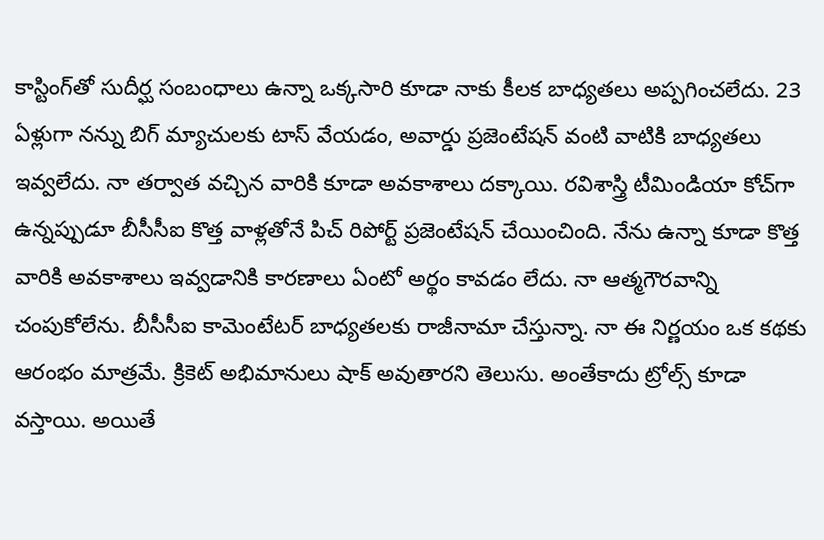కాస్టింగ్‌తో సుదీర్ఘ సంబంధాలు ఉన్నా ఒక్కసారి కూడా నాకు కీలక బాధ్యతలు అప్పగించలేదు. 23 ఏళ్లుగా నన్ను బిగ్ మ్యాచులకు టాస్‌ వేయడం, అవార్డు ప్రజెంటేషన్‌ వంటి వాటికి బాధ్యతలు ఇవ్వలేదు. నా తర్వాత వచ్చిన వారికి కూడా అవకాశాలు దక్కాయి. రవిశాస్త్రి టీమిండియా కోచ్‌గా ఉన్నప్పుడూ బీసీసీఐ కొత్త వాళ్లతోనే పిచ్‌ రిపోర్ట్ ప్రజెంటేషన్‌ చేయించింది. నేను ఉన్నా కూడా కొత్త వారికి అవకాశాలు ఇవ్వడానికి కారణాలు ఏంటో అర్థం కావడం లేదు. నా ఆత్మగౌరవాన్ని చంపుకోలేను. బీసీసీఐ కామెంటేటర్‌ బాధ్యతలకు రాజీనామా చేస్తున్నా. నా ఈ నిర్ణయం ఒక కథకు ఆరంభం మాత్రమే. క్రికెట్ అభిమానులు షాక్ అవుతారని తెలుసు. అంతేకాదు ట్రోల్స్ కూడా వస్తాయి. అయితే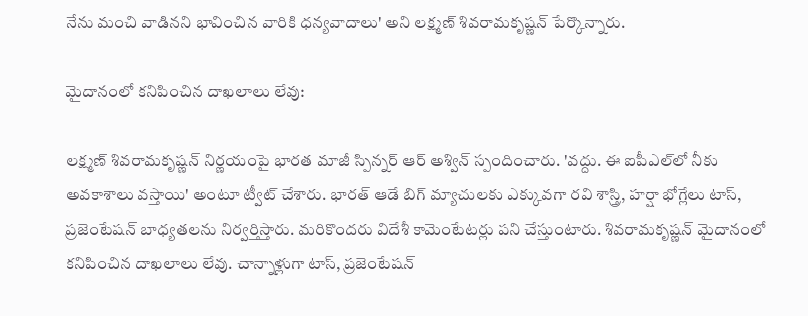నేను మంచి వాడినని భావించిన వారికి ధన్యవాదాలు' అని లక్ష్మణ్‌ శివరామకృష్ణన్‌ పేర్కొన్నారు.

మైదానంలో కనిపించిన దాఖలాలు లేవు:

లక్ష్మణ్‌ శివరామకృష్ణన్‌ నిర్ణయంపై భారత మాజీ స్పిన్నర్ ఆర్ అశ్విన్ స్పందించారు. 'వద్దు. ఈ ఐపీఎల్‌లో నీకు అవకాశాలు వస్తాయి' అంటూ ట్వీట్ చేశారు. భారత్ ఆడే బిగ్ మ్యాచులకు ఎక్కువగా రవి శాస్త్రి, హర్షా భోగ్లేలు టాస్, ప్రజెంటేషన్‌ బాధ్యతలను నిర్వర్తిస్తారు. మరికొందరు విదేశీ కామెంటేటర్లు పని చేస్తుంటారు. శివరామకృష్ణన్‌ మైదానంలో కనిపించిన దాఖలాలు లేవు. చాన్నాళ్లుగా టాస్, ప్రజెంటేషన్‌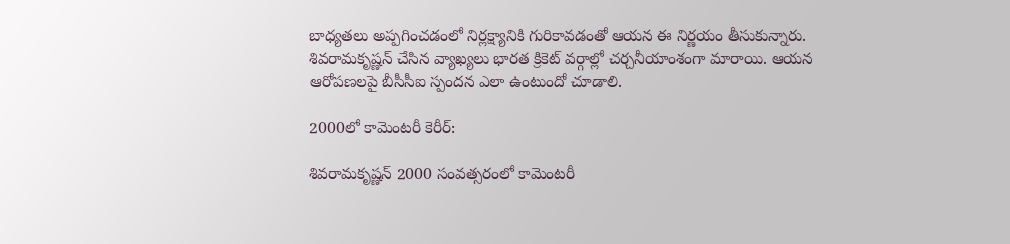బాధ్యతలు అప్పగించడంలో నిర్లక్ష్యానికి గురికావడంతో ఆయన ఈ నిర్ణయం తీసుకున్నారు. శివరామకృష్ణన్ చేసిన వ్యాఖ్యలు భారత క్రికెట్ వర్గాల్లో చర్చనీయాంశంగా మారాయి. ఆయన ఆరోపణలపై బీసీసీఐ స్పందన ఎలా ఉంటుందో చూడాలి.

2000లో కామెంటరీ కెరీర్‌:

శివరామకృష్ణన్ 2000 సంవత్సరంలో కామెంటరీ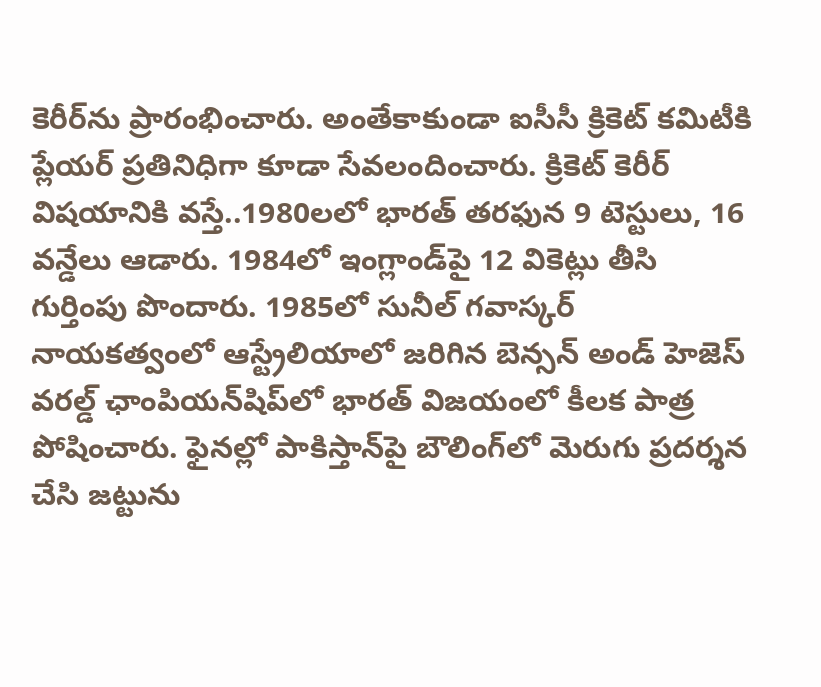కెరీర్‌ను ప్రారంభించారు. అంతేకాకుండా ఐసీసీ క్రికెట్ కమిటీకి ప్లేయర్ ప్రతినిధిగా కూడా సేవలందించారు. క్రికెట్ కెరీర్ విషయానికి వస్తే..1980లలో భారత్ తరఫున 9 టెస్టులు, 16 వన్డేలు ఆడారు. 1984లో ఇంగ్లాండ్‌పై 12 వికెట్లు తీసి గుర్తింపు పొందారు. 1985లో సునీల్ గవాస్కర్ నాయకత్వంలో ఆస్ట్రేలియాలో జరిగిన బెన్సన్ అండ్ హెజెస్ వరల్డ్ ఛాంపియన్‌షిప్‌లో భారత్ విజయంలో కీలక పాత్ర పోషించారు. ఫైనల్లో పాకిస్తాన్‌పై బౌలింగ్‌లో మెరుగు ప్రదర్శన చేసి జట్టును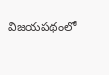విజయపథంలో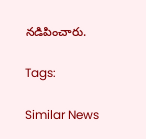నడిపించారు.

Tags:

Similar News